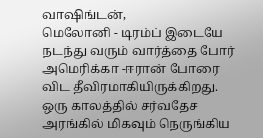வாஷிங்டன்,
மெலோனி - டிரம்ப் இடையே நடந்து வரும் வார்த்தை போர் அமெரிக்கா -ஈரான் போரை விட தீவிரமாகியிருக்கிறது.
ஒரு காலத்தில் சர்வதேச அரங்கில் மிகவும் நெருங்கிய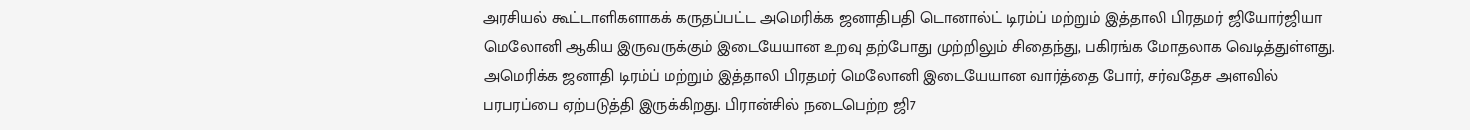அரசியல் கூட்டாளிகளாகக் கருதப்பட்ட அமெரிக்க ஜனாதிபதி டொனால்ட் டிரம்ப் மற்றும் இத்தாலி பிரதமர் ஜியோர்ஜியா மெலோனி ஆகிய இருவருக்கும் இடையேயான உறவு தற்போது முற்றிலும் சிதைந்து, பகிரங்க மோதலாக வெடித்துள்ளது.
அமெரிக்க ஜனாதி டிரம்ப் மற்றும் இத்தாலி பிரதமர் மெலோனி இடையேயான வார்த்தை போர், சர்வதேச அளவில் பரபரப்பை ஏற்படுத்தி இருக்கிறது. பிரான்சில் நடைபெற்ற ஜி7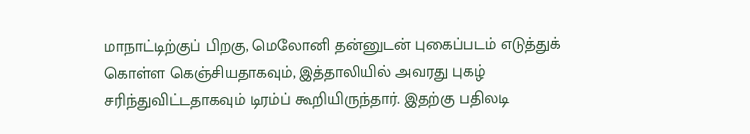மாநாட்டிற்குப் பிறகு, மெலோனி தன்னுடன் புகைப்படம் எடுத்துக் கொள்ள கெஞ்சியதாகவும், இத்தாலியில் அவரது புகழ் சரிந்துவிட்டதாகவும் டிரம்ப் கூறியிருந்தார். இதற்கு பதிலடி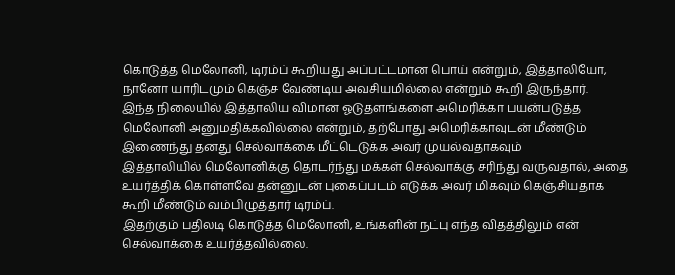கொடுத்த மெலோனி, டிரம்ப் கூறியது அப்பட்டமான பொய் என்றும், இத்தாலியோ, நானோ யாரிடமும் கெஞ்ச வேண்டிய அவசியமில்லை என்றும் கூறி இருந்தார்.
இந்த நிலையில் இத்தாலிய விமான ஓடுதளங்களை அமெரிக்கா பயன்படுத்த மெலோனி அனுமதிக்கவில்லை என்றும், தற்போது அமெரிக்காவுடன் மீண்டும் இணைந்து தனது செல்வாக்கை மீட்டெடுக்க அவர் முயல்வதாகவும்
இத்தாலியில் மெலோனிக்கு தொடர்ந்து மக்கள் செல்வாக்கு சரிந்து வருவதால், அதை உயர்த்திக் கொள்ளவே தன்னுடன் புகைப்படம் எடுக்க அவர் மிகவும் கெஞ்சியதாக கூறி மீண்டும் வம்பிழுத்தார் டிரம்ப்.
இதற்கும் பதிலடி கொடுத்த மெலோனி, உங்களின் நட்பு எந்த விதத்திலும் என் செல்வாக்கை உயர்த்தவில்லை.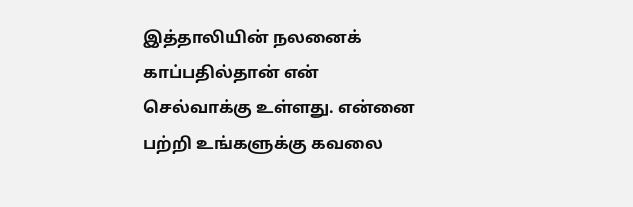இத்தாலியின் நலனைக் காப்பதில்தான் என் செல்வாக்கு உள்ளது. என்னை பற்றி உங்களுக்கு கவலை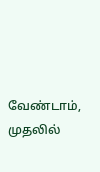வேண்டாம், முதலில்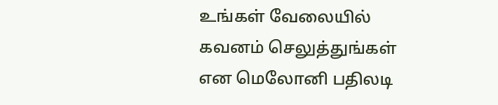உங்கள் வேலையில் கவனம் செலுத்துங்கள் என மெலோனி பதிலடி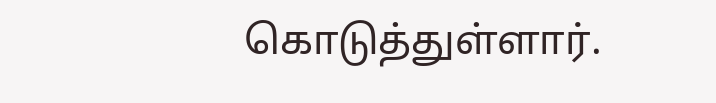கொடுத்துள்ளார்.